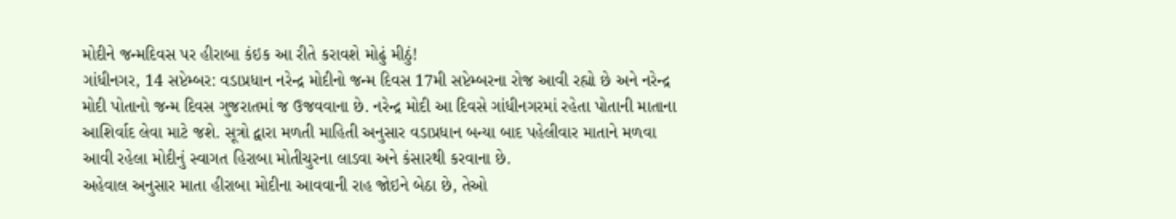મોદીને જન્મદિવસ પર હીરાબા કંઇક આ રીતે કરાવશે મોઢું મીઠું!
ગાંધીનગર, 14 સપ્ટેમ્બર: વડાપ્રધાન નરેન્દ્ર મોદીનો જન્મ દિવસ 17મી સપ્ટેમ્બરના રોજ આવી રહ્યો છે અને નરેન્દ્ર મોદી પોતાનો જન્મ દિવસ ગુજરાતમાં જ ઉજવવાના છે. નરેન્દ્ર મોદી આ દિવસે ગાંધીનગરમાં રહેતા પોતાની માતાના આશિર્વાદ લેવા માટે જશે. સૂત્રો દ્વારા મળતી માહિતી અનુસાર વડાપ્રધાન બન્યા બાદ પહેલીવાર માતાને મળવા આવી રહેલા મોદીનું સ્વાગત હિરાબા મોતીચુરના લાડવા અને કંસારથી કરવાના છે.
અહેવાલ અનુસાર માતા હીરાબા મોદીના આવવાની રાહ જોઇને બેઠા છે, તેઓ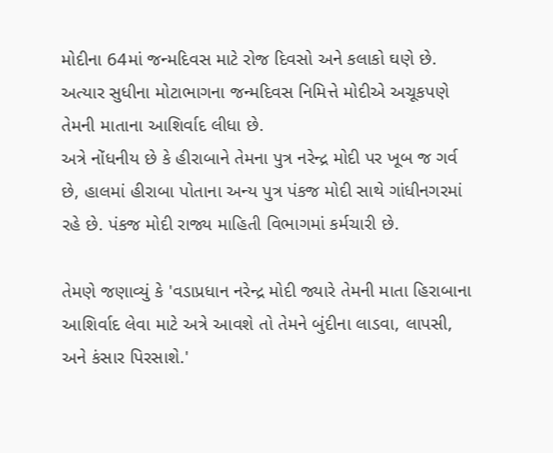મોદીના 64માં જન્મદિવસ માટે રોજ દિવસો અને કલાકો ઘણે છે. અત્યાર સુધીના મોટાભાગના જન્મદિવસ નિમિત્તે મોદીએ અચૂકપણે તેમની માતાના આશિર્વાદ લીધા છે.
અત્રે નોંધનીય છે કે હીરાબાને તેમના પુત્ર નરેન્દ્ર મોદી પર ખૂબ જ ગર્વ છે, હાલમાં હીરાબા પોતાના અન્ય પુત્ર પંકજ મોદી સાથે ગાંધીનગરમાં રહે છે. પંકજ મોદી રાજ્ય માહિતી વિભાગમાં કર્મચારી છે.

તેમણે જણાવ્યું કે 'વડાપ્રધાન નરેન્દ્ર મોદી જ્યારે તેમની માતા હિરાબાના આશિર્વાદ લેવા માટે અત્રે આવશે તો તેમને બુંદીના લાડવા, લાપસી, અને કંસાર પિરસાશે.'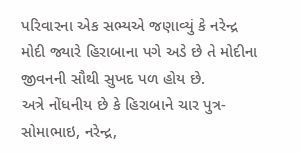પરિવારના એક સભ્યએ જણાવ્યું કે નરેન્દ્ર મોદી જ્યારે હિરાબાના પગે અડે છે તે મોદીના જીવનની સૌથી સુખદ પળ હોય છે.
અત્રે નોંધનીય છે કે હિરાબાને ચાર પુત્ર- સોમાભાઇ, નરેન્દ્ર,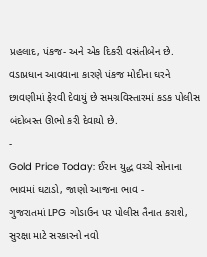પ્રહલાદ, પંકજ- અને એક દિકરી વસંતીબેન છે. વડાપ્રધાન આવવાના કારણે પંકજ મોદીના ઘરને છાવણીમાં ફેરવી દેવાયું છે સમગ્રવિસ્તારમાં કડક પોલીસ બંદોબસ્ત ઊભો કરી દેવાયો છે.
-
Gold Price Today: ઈરાન યુદ્ધ વચ્ચે સોનાના ભાવમાં ઘટાડો, જાણો આજના ભાવ -
ગુજરાતમાં LPG ગોડાઉન પર પોલીસ તૈનાત કરાશે, સુરક્ષા માટે સરકારનો નવો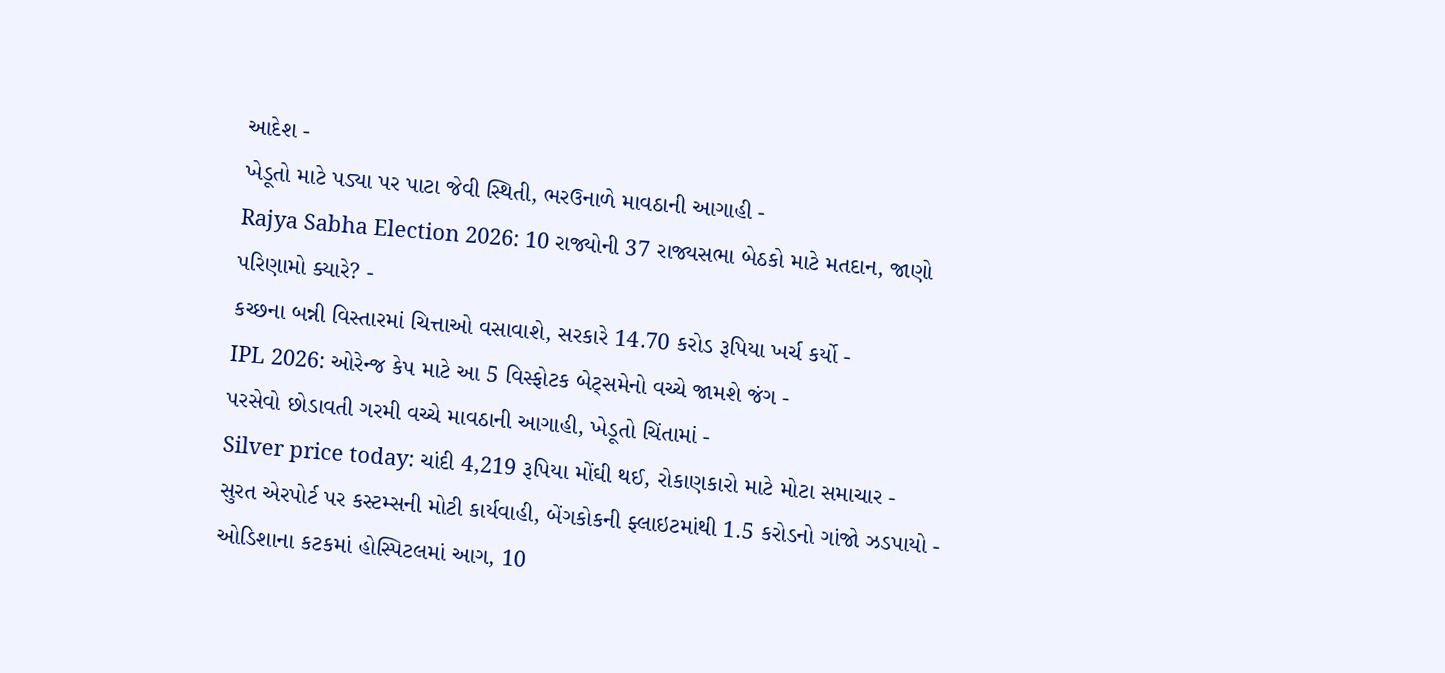આદેશ -
ખેડૂતો માટે પડ્યા પર પાટા જેવી સ્થિતી, ભરઉનાળે માવઠાની આગાહી -
Rajya Sabha Election 2026: 10 રાજ્યોની 37 રાજ્યસભા બેઠકો માટે મતદાન, જાણો પરિણામો ક્યારે? -
કચ્છના બન્ની વિસ્તારમાં ચિત્તાઓ વસાવાશે, સરકારે 14.70 કરોડ રૂપિયા ખર્ચ કર્યો -
IPL 2026: ઓરેન્જ કેપ માટે આ 5 વિસ્ફોટક બેટ્સમેનો વચ્ચે જામશે જંગ -
પરસેવો છોડાવતી ગરમી વચ્ચે માવઠાની આગાહી, ખેડૂતો ચિંતામાં -
Silver price today: ચાંદી 4,219 રૂપિયા મોંઘી થઈ, રોકાણકારો માટે મોટા સમાચાર -
સુરત એરપોર્ટ પર કસ્ટમ્સની મોટી કાર્યવાહી, બેંગકોકની ફ્લાઇટમાંથી 1.5 કરોડનો ગાંજો ઝડપાયો -
ઓડિશાના કટકમાં હોસ્પિટલમાં આગ, 10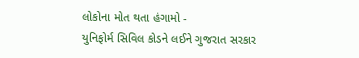લોકોના મોત થતા હંગામો -
યુનિફોર્મ સિવિલ કોડને લઈને ગુજરાત સરકાર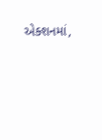એક્શનમાં,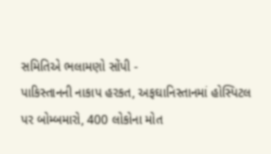સમિતિએ ભલામણો સોંપી -
પાકિસ્તાનની નાકાપ હરકત, અફઘાનિસ્તાનમાં હોસ્પિટલ પર બોમ્બમારો, 400 લોકોના મોત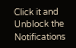Click it and Unblock the Notifications